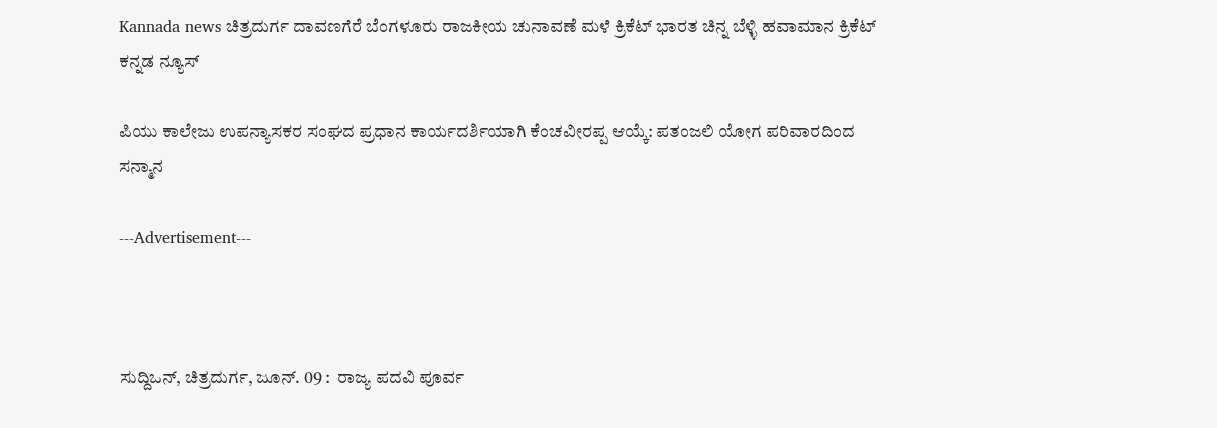Kannada news ಚಿತ್ರದುರ್ಗ ದಾವಣಗೆರೆ ಬೆಂಗಳೂರು ರಾಜಕೀಯ ಚುನಾವಣೆ ಮಳೆ ಕ್ರಿಕೆಟ್ ಭಾರತ ಚಿನ್ನ ಬೆಳ್ಳಿ ಹವಾಮಾನ ಕ್ರಿಕೆಟ್  ಕನ್ನಡ ನ್ಯೂಸ್

ಪಿಯು ಕಾಲೇಜು ಉಪನ್ಯಾಸಕರ ಸಂಘದ ಪ್ರಧಾನ ಕಾರ್ಯದರ್ಶಿಯಾಗಿ ಕೆಂಚವೀರಪ್ಪ ಆಯ್ಕೆ: ಪತಂಜಲಿ ಯೋಗ ಪರಿವಾರದಿಂದ ಸನ್ಮಾನ

---Advertisement---



ಸುದ್ದಿಒನ್, ಚಿತ್ರದುರ್ಗ, ಜೂನ್‌. 09 :  ರಾಜ್ಯ ಪದವಿ ಪೂರ್ವ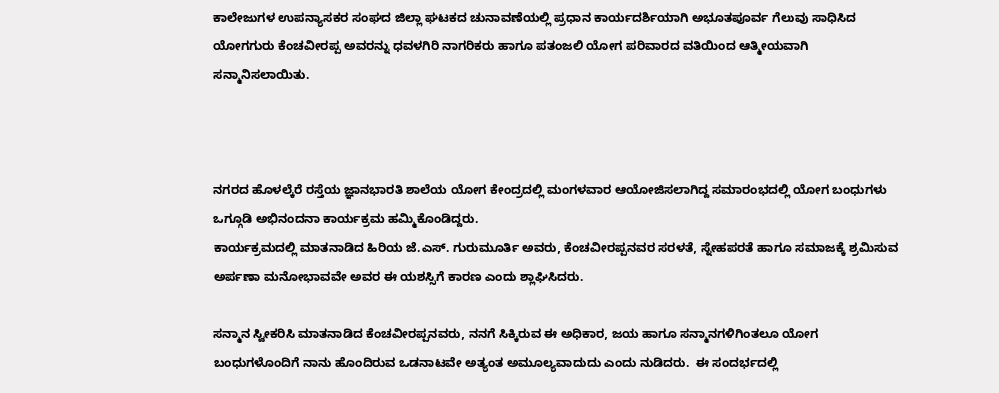ಕಾಲೇಜುಗಳ ಉಪನ್ಯಾಸಕರ ಸಂಘದ ಜಿಲ್ಲಾ ಘಟಕದ ಚುನಾವಣೆಯಲ್ಲಿ ಪ್ರಧಾನ ಕಾರ್ಯದರ್ಶಿಯಾಗಿ ಅಭೂತಪೂರ್ವ ಗೆಲುವು ಸಾಧಿಸಿದ ಯೋಗಗುರು ಕೆಂಚವೀರಪ್ಪ ಅವರನ್ನು ಧವಳಗಿರಿ ನಾಗರಿಕರು ಹಾಗೂ ಪತಂಜಲಿ ಯೋಗ ಪರಿವಾರದ ವತಿಯಿಂದ ಆತ್ಮೀಯವಾಗಿ ಸನ್ಮಾನಿಸಲಾಯಿತು.



ನಗರದ ಹೊಳಲ್ಕೆರೆ ರಸ್ತೆಯ ಜ್ಞಾನಭಾರತಿ ಶಾಲೆಯ ಯೋಗ ಕೇಂದ್ರದಲ್ಲಿ ಮಂಗಳವಾರ ಆಯೋಜಿಸಲಾಗಿದ್ದ ಸಮಾರಂಭದಲ್ಲಿ ಯೋಗ ಬಂಧುಗಳು ಒಗ್ಗೂಡಿ ಅಭಿನಂದನಾ ಕಾರ್ಯಕ್ರಮ ಹಮ್ಮಿಕೊಂಡಿದ್ದರು.
ಕಾರ್ಯಕ್ರಮದಲ್ಲಿ ಮಾತನಾಡಿದ ಹಿರಿಯ ಜೆ.ಎಸ್. ಗುರುಮೂರ್ತಿ ಅವರು, ಕೆಂಚವೀರಪ್ಪನವರ ಸರಳತೆ, ಸ್ನೇಹಪರತೆ ಹಾಗೂ ಸಮಾಜಕ್ಕೆ ಶ್ರಮಿಸುವ ಅರ್ಪಣಾ ಮನೋಭಾವವೇ ಅವರ ಈ ಯಶಸ್ಸಿಗೆ ಕಾರಣ ಎಂದು ಶ್ಲಾಘಿಸಿದರು.

ಸನ್ಮಾನ ಸ್ವೀಕರಿಸಿ ಮಾತನಾಡಿದ ಕೆಂಚವೀರಪ್ಪನವರು, ನನಗೆ ಸಿಕ್ಕಿರುವ ಈ ಅಧಿಕಾರ, ಜಯ ಹಾಗೂ ಸನ್ಮಾನಗಳಿಗಿಂತಲೂ ಯೋಗ ಬಂಧುಗಳೊಂದಿಗೆ ನಾನು ಹೊಂದಿರುವ ಒಡನಾಟವೇ ಅತ್ಯಂತ ಅಮೂಲ್ಯವಾದುದು ಎಂದು ನುಡಿದರು.  ಈ ಸಂದರ್ಭದಲ್ಲಿ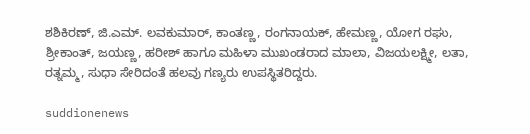ಶಶಿಕಿರಣ್, ಜಿ.ಎಮ್. ಲವಕುಮಾರ್, ಕಾಂತಣ್ಣ, ರಂಗನಾಯಕ್, ಹೇಮಣ್ಣ, ಯೋಗ ರಘು, ಶ್ರೀಕಾಂತ್, ಜಯಣ್ಣ, ಹರೀಶ್ ಹಾಗೂ ಮಹಿಳಾ ಮುಖಂಡರಾದ ಮಾಲಾ, ವಿಜಯಲಕ್ಷ್ಮೀ, ಲತಾ, ರತ್ನಮ್ಮ, ಸುಧಾ ಸೇರಿದಂತೆ ಹಲವು ಗಣ್ಯರು ಉಪಸ್ಥಿತರಿದ್ದರು.

suddionenews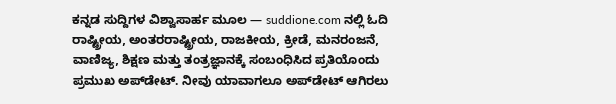ಕನ್ನಡ ಸುದ್ದಿಗಳ ವಿಶ್ವಾಸಾರ್ಹ ಮೂಲ — suddione.com ನಲ್ಲಿ ಓದಿ ರಾಷ್ಟ್ರೀಯ, ಅಂತರರಾಷ್ಟ್ರೀಯ, ರಾಜಕೀಯ, ಕ್ರೀಡೆ, ಮನರಂಜನೆ, ವಾಣಿಜ್ಯ, ಶಿಕ್ಷಣ ಮತ್ತು ತಂತ್ರಜ್ಞಾನಕ್ಕೆ ಸಂಬಂಧಿಸಿದ ಪ್ರತಿಯೊಂದು ಪ್ರಮುಖ ಅಪ್‌ಡೇಟ್. ನೀವು ಯಾವಾಗಲೂ ಅಪ್‌ಡೇಟ್ ಆಗಿರಲು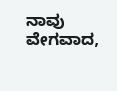ನಾವು ವೇಗವಾದ,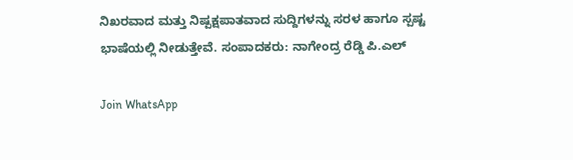ನಿಖರವಾದ ಮತ್ತು ನಿಷ್ಪಕ್ಷಪಾತವಾದ ಸುದ್ದಿಗಳನ್ನು ಸರಳ ಹಾಗೂ ಸ್ಪಷ್ಟ ಭಾಷೆಯಲ್ಲಿ ನೀಡುತ್ತೇವೆ. ಸಂಪಾದಕರು: ನಾಗೇಂದ್ರ ರೆಡ್ಡಿ ಪಿ.ಎಲ್

Join WhatsApp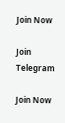Join Now

Join Telegram

Join Now